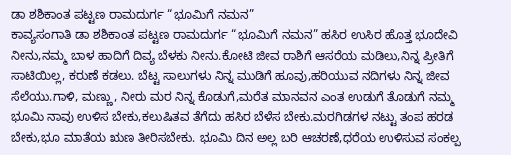ಡಾ ಶಶಿಕಾಂತ ಪಟ್ಟಣ ರಾಮದುರ್ಗ “ಭೂಮಿಗೆ ನಮನ”
ಕಾವ್ಯಸಂಗಾತಿ ಡಾ ಶಶಿಕಾಂತ ಪಟ್ಟಣ ರಾಮದುರ್ಗ “ಭೂಮಿಗೆ ನಮನ” ಹಸಿರ ಉಸಿರ ಹೊತ್ತ ಭೂದೇವಿ ನೀನು,ನಮ್ಮ ಬಾಳ ಹಾದಿಗೆ ದಿವ್ಯ ಬೆಳಕು ನೀನು.ಕೋಟಿ ಜೀವ ರಾಶಿಗೆ ಆಸರೆಯ ಮಡಿಲು,ನಿನ್ನ ಪ್ರೀತಿಗೆ ಸಾಟಿಯಿಲ್ಲ, ಕರುಣೆ ಕಡಲು. ಬೆಟ್ಟ ಸಾಲುಗಳು ನಿನ್ನ ಮುಡಿಗೆ ಹೂವು,ಹರಿಯುವ ನದಿಗಳು ನಿನ್ನ ಜೀವ ಸೆಲೆಯು.ಗಾಳಿ, ಮಣ್ಣು, ನೀರು ಮರ ನಿನ್ನ ಕೊಡುಗೆ,ಮರೆತ ಮಾನವನ ಎಂತ ಉಡುಗೆ ತೊಡುಗೆ ನಮ್ಮ ಭೂಮಿ ನಾವು ಉಳಿಸ ಬೇಕು,ಕಲುಷಿತವ ತೆಗೆದು ಹಸಿರ ಬೆಳೆಸ ಬೇಕು.ಮರಗಿಡಗಳ ನಟ್ಟು ತಂಪ ಹರಡ ಬೇಕು,ಭೂ ಮಾತೆಯ ಋಣ ತೀರಿಸಬೇಕು. ಭೂಮಿ ದಿನ ಅಲ್ಲ ಬರಿ ಆಚರಣೆ,ಧರೆಯ ಉಳಿಸುವ ಸಂಕಲ್ಪ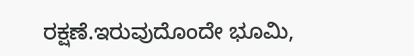ರಕ್ಷಣೆ.ಇರುವುದೊಂದೇ ಭೂಮಿ,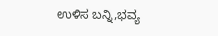ಉಳಿಸ ಬನ್ನಿ,ಭವ್ಯ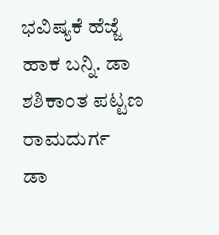ಭವಿಷ್ಯಕೆ ಹೆಜ್ಜೆ ಹಾಕ ಬನ್ನಿ. ಡಾ ಶಶಿಕಾಂತ ಪಟ್ಟಣ ರಾಮದುರ್ಗ
ಡಾ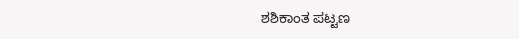ಶಶಿಕಾಂತ ಪಟ್ಟಣ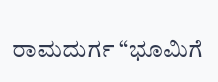ರಾಮದುರ್ಗ “ಭೂಮಿಗೆ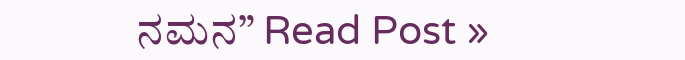ನಮನ” Read Post »